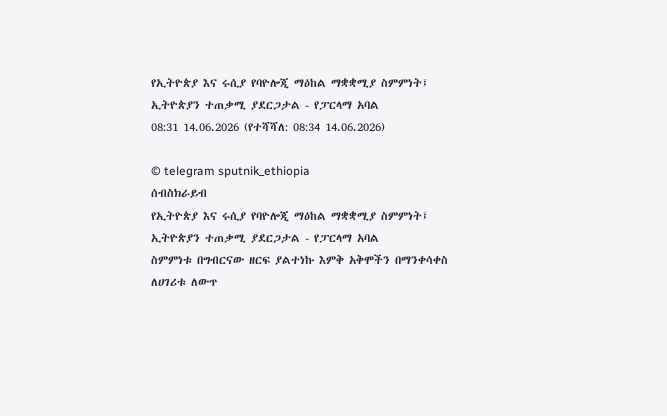የኢትዮጵያ እና ሩሲያ የባዮሎጂ ማዕከል ማቋቋሚያ ስምምነት፤ ኢትዮጵያን ተጠቃሚ ያደርጋታል - የፓርላማ አባል
08:31 14.06.2026 (የተሻሻለ: 08:34 14.06.2026)

© telegram sputnik_ethiopia
ሰብስክራይብ
የኢትዮጵያ እና ሩሲያ የባዮሎጂ ማዕከል ማቋቋሚያ ስምምነት፤ ኢትዮጵያን ተጠቃሚ ያደርጋታል - የፓርላማ አባል
ስምምነቱ በግብርናው ዘርፍ ያልተነኩ እምቅ አቅሞችን በማንቀሳቀስ ለሀገሪቱ ለውጥ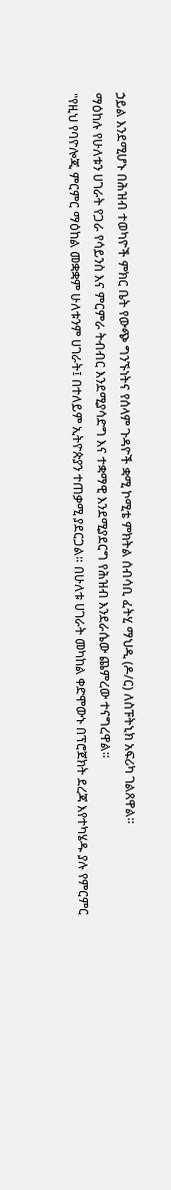ኃይል እንደሚሆኑ በሕዝብ ተወካዮች ምክር ቤት የውጭ ግንኙነትና የሰላም ጉዳዮች ቋሚ ኮሚቴ ምክትል ሰብሳቢ ፈትሂ ማህዲ (ዶ/ር) ለስፑትኒክ አፍሪካ ገልጸዋል።
ማዕከሉ የሁለቱን ሀገራት የጋራ የሳይንስ እና ምርምራ ትብብር እንደሚያሳድግ እና ተቋማዊ እንደሚያደርግ የሕዝብ እንደራሴው ጨምረው ተናግረዋል።
"የዚህ የባዮሎጂ ምርምር ማዕከል መቋቋም ሁለቱንም ሀገራት፤ በተለይም ኢትዮጵያን ተጠቃሚ ያደርጋል። በሁለቱ ሀገራት መካከል ቀድሞውኑ በፕሮጀክት ደረጃ እየተካሄዱ ያሉ የምርምር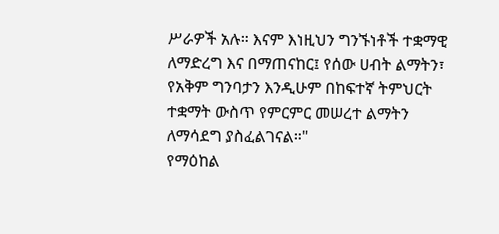ሥራዎች አሉ። እናም እነዚህን ግንኙነቶች ተቋማዊ ለማድረግ እና በማጠናከር፤ የሰው ሀብት ልማትን፣ የአቅም ግንባታን እንዲሁም በከፍተኛ ትምህርት ተቋማት ውስጥ የምርምር መሠረተ ልማትን ለማሳደግ ያስፈልገናል።"
የማዕከል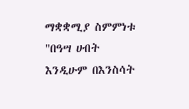ማቋቋሚያ ስምምነቱ "በዓሣ ሀብት እንዲሁም በእንስሳት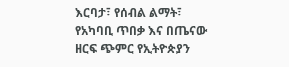እርባታ፣ የሰብል ልማት፣ የአካባቢ ጥበቃ እና በጤናው ዘርፍ ጭምር የኢትዮጵያን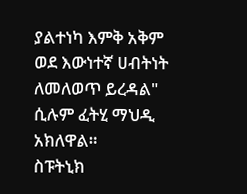ያልተነካ እምቅ አቅም ወደ እውነተኛ ሀብትነት ለመለወጥ ይረዳል" ሲሉም ፈትሂ ማህዲ አክለዋል።
ስፑትኒክ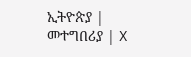ኢትዮጵያ | መተግበሪያ | X